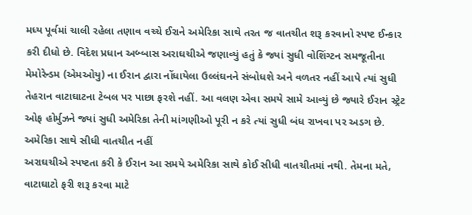મધ્ય પૂર્વમાં ચાલી રહેલા તણાવ વચ્ચે ઈરાને અમેરિકા સાથે તરત જ વાતચીત શરૂ કરવાનો સ્પષ્ટ ઈન્કાર કરી દીધો છે. વિદેશ પ્રધાન અબ્બાસ અરાઘચીએ જણાવ્યું હતું કે જ્યાં સુધી વોશિંગ્ટન સમજૂતીના મેમોરેન્ડમ (એમઓયુ) ના ઈરાન દ્વારા નોંધાયેલા ઉલ્લંઘનને સંબોધશે અને વળતર નહીં આપે ત્યાં સુધી તેહરાન વાટાઘાટના ટેબલ પર પાછા ફરશે નહીં. આ વલણ એવા સમયે સામે આવ્યું છે જ્યારે ઈરાન સ્ટ્રેટ ઓફ હોર્મુઝને જ્યાં સુધી અમેરિકા તેની માંગણીઓ પૂરી ન કરે ત્યાં સુધી બંધ રાખવા પર અડગ છે.
અમેરિકા સાથે સીધી વાતચીત નહીં
અરાઘચીએ સ્પષ્ટતા કરી કે ઈરાન આ સમયે અમેરિકા સાથે કોઈ સીધી વાતચીતમાં નથી. તેમના મતે, વાટાઘાટો ફરી શરૂ કરવા માટે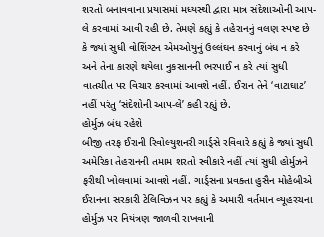શરતો બનાવવાના પ્રયાસમાં મધ્યસ્થી દ્વારા માત્ર સંદેશાઓની આપ-લે કરવામાં આવી રહી છે. તેમણે કહ્યું કે તહેરાનનું વલણ સ્પષ્ટ છે કે જ્યાં સુધી વોશિંગ્ટન એમઓયુનું ઉલ્લંઘન કરવાનું બંધ ન કરે અને તેના કારણે થયેલા નુકસાનની ભરપાઈ ન કરે ત્યાં સુધી વાતચીત પર વિચાર કરવામાં આવશે નહીં. ઈરાન તેને ‘વાટાઘાટ’ નહીં પરંતુ ‘સંદેશોની આપ-લે’ કહી રહ્યું છે.
હોર્મુઝ બંધ રહેશે
બીજી તરફ ઈરાની રિવોલ્યુશનરી ગાર્ડ્સે રવિવારે કહ્યું કે જ્યાં સુધી અમેરિકા તેહરાનની તમામ શરતો સ્વીકારે નહીં ત્યાં સુધી હોર્મુઝને ફરીથી ખોલવામાં આવશે નહીં. ગાર્ડ્સના પ્રવક્તા હુસૈન મોહેબીએ ઈરાનના સરકારી ટેલિવિઝન પર કહ્યું કે અમારી વર્તમાન વ્યૂહરચના હોર્મુઝ પર નિયંત્રણ જાળવી રાખવાની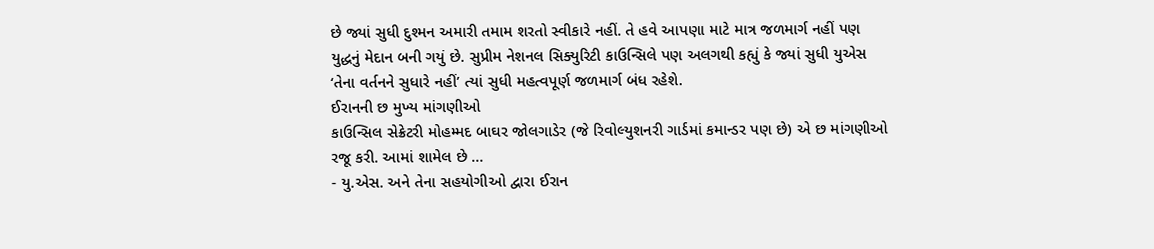છે જ્યાં સુધી દુશ્મન અમારી તમામ શરતો સ્વીકારે નહીં. તે હવે આપણા માટે માત્ર જળમાર્ગ નહીં પણ યુદ્ધનું મેદાન બની ગયું છે. સુપ્રીમ નેશનલ સિક્યુરિટી કાઉન્સિલે પણ અલગથી કહ્યું કે જ્યાં સુધી યુએસ ‘તેના વર્તનને સુધારે નહીં’ ત્યાં સુધી મહત્વપૂર્ણ જળમાર્ગ બંધ રહેશે.
ઈરાનની છ મુખ્ય માંગણીઓ
કાઉન્સિલ સેક્રેટરી મોહમ્મદ બાઘર જોલગાડેર (જે રિવોલ્યુશનરી ગાર્ડમાં કમાન્ડર પણ છે) એ છ માંગણીઓ રજૂ કરી. આમાં શામેલ છે …
- યુ.એસ. અને તેના સહયોગીઓ દ્વારા ઈરાન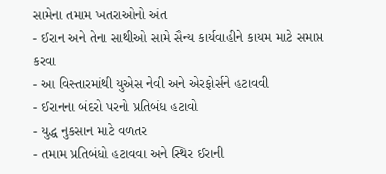સામેના તમામ ખતરાઓનો અંત
- ઈરાન અને તેના સાથીઓ સામે સૈન્ય કાર્યવાહીને કાયમ માટે સમાપ્ત કરવા
- આ વિસ્તારમાંથી યુએસ નેવી અને એરફોર્સને હટાવવી
- ઈરાનના બંદરો પરનો પ્રતિબંધ હટાવો
- યુદ્ધ નુકસાન માટે વળતર
- તમામ પ્રતિબંધો હટાવવા અને સ્થિર ઈરાની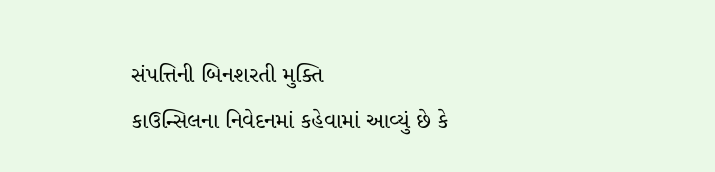સંપત્તિની બિનશરતી મુક્તિ
કાઉન્સિલના નિવેદનમાં કહેવામાં આવ્યું છે કે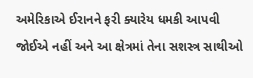અમેરિકાએ ઈરાનને ફરી ક્યારેય ધમકી આપવી જોઈએ નહીં અને આ ક્ષેત્રમાં તેના સશસ્ત્ર સાથીઓ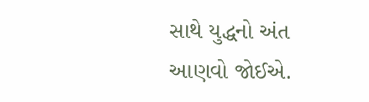સાથે યુદ્ધનો અંત આણવો જોઈએ.